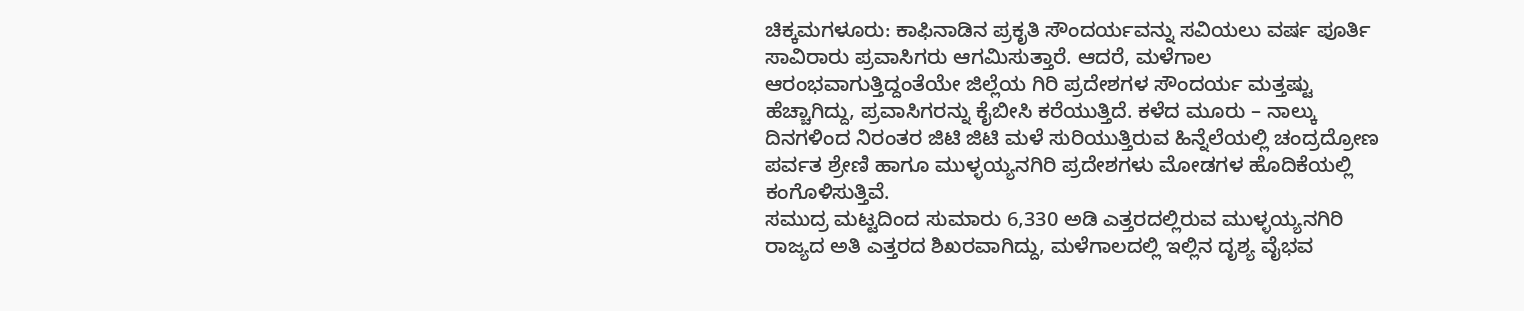ಚಿಕ್ಕಮಗಳೂರು: ಕಾಫಿನಾಡಿನ ಪ್ರಕೃತಿ ಸೌಂದರ್ಯವನ್ನು ಸವಿಯಲು ವರ್ಷ ಪೂರ್ತಿ ಸಾವಿರಾರು ಪ್ರವಾಸಿಗರು ಆಗಮಿಸುತ್ತಾರೆ. ಆದರೆ, ಮಳೆಗಾಲ ಆರಂಭವಾಗುತ್ತಿದ್ದಂತೆಯೇ ಜಿಲ್ಲೆಯ ಗಿರಿ ಪ್ರದೇಶಗಳ ಸೌಂದರ್ಯ ಮತ್ತಷ್ಟು ಹೆಚ್ಚಾಗಿದ್ದು, ಪ್ರವಾಸಿಗರನ್ನು ಕೈಬೀಸಿ ಕರೆಯುತ್ತಿದೆ. ಕಳೆದ ಮೂರು – ನಾಲ್ಕು ದಿನಗಳಿಂದ ನಿರಂತರ ಜಿಟಿ ಜಿಟಿ ಮಳೆ ಸುರಿಯುತ್ತಿರುವ ಹಿನ್ನೆಲೆಯಲ್ಲಿ ಚಂದ್ರದ್ರೋಣ ಪರ್ವತ ಶ್ರೇಣಿ ಹಾಗೂ ಮುಳ್ಳಯ್ಯನಗಿರಿ ಪ್ರದೇಶಗಳು ಮೋಡಗಳ ಹೊದಿಕೆಯಲ್ಲಿ ಕಂಗೊಳಿಸುತ್ತಿವೆ.
ಸಮುದ್ರ ಮಟ್ಟದಿಂದ ಸುಮಾರು 6,330 ಅಡಿ ಎತ್ತರದಲ್ಲಿರುವ ಮುಳ್ಳಯ್ಯನಗಿರಿ ರಾಜ್ಯದ ಅತಿ ಎತ್ತರದ ಶಿಖರವಾಗಿದ್ದು, ಮಳೆಗಾಲದಲ್ಲಿ ಇಲ್ಲಿನ ದೃಶ್ಯ ವೈಭವ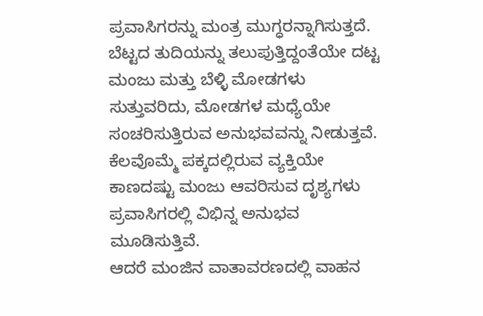ಪ್ರವಾಸಿಗರನ್ನು ಮಂತ್ರ ಮುಗ್ಧರನ್ನಾಗಿಸುತ್ತದೆ. ಬೆಟ್ಟದ ತುದಿಯನ್ನು ತಲುಪುತ್ತಿದ್ದಂತೆಯೇ ದಟ್ಟ ಮಂಜು ಮತ್ತು ಬೆಳ್ಳಿ ಮೋಡಗಳು ಸುತ್ತುವರಿದು, ಮೋಡಗಳ ಮಧ್ಯೆಯೇ ಸಂಚರಿಸುತ್ತಿರುವ ಅನುಭವವನ್ನು ನೀಡುತ್ತವೆ. ಕೆಲವೊಮ್ಮೆ ಪಕ್ಕದಲ್ಲಿರುವ ವ್ಯಕ್ತಿಯೇ ಕಾಣದಷ್ಟು ಮಂಜು ಆವರಿಸುವ ದೃಶ್ಯಗಳು ಪ್ರವಾಸಿಗರಲ್ಲಿ ವಿಭಿನ್ನ ಅನುಭವ ಮೂಡಿಸುತ್ತಿವೆ.
ಆದರೆ ಮಂಜಿನ ವಾತಾವರಣದಲ್ಲಿ ವಾಹನ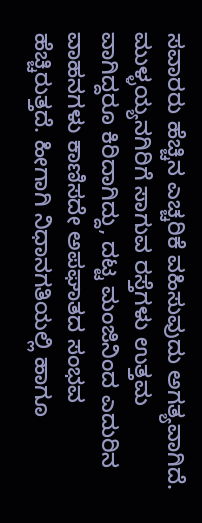ಸವಾರರು ಹೆಚ್ಚಿನ ಎಚ್ಚರಿಕೆ ವಹಿಸುವುದು ಅಗತ್ಯವಾಗಿದೆ. ಮುಳ್ಳಯ್ಯನಗಿರಿಗೆ ಸಾಗುವ ರಸ್ತೆಗಳು ಉತ್ತಮ ವಾಗಿದ್ದರೂ ಕಿರಿದಾಗಿದ್ದು, ದಟ್ಟ ಮಂಜಿನಿಂದ ಎದುರಿನ ವಾಹನಗಳು ಕಾಣಿಸದೇ ಅಪಘಾತದ ಸಂಭವ ಹೆಚ್ಚಿರುತ್ತದೆ. ಹೀಗಾಗಿ ನಿಧಾನಗತಿಯಲ್ಲಿ ಹಾಗೂ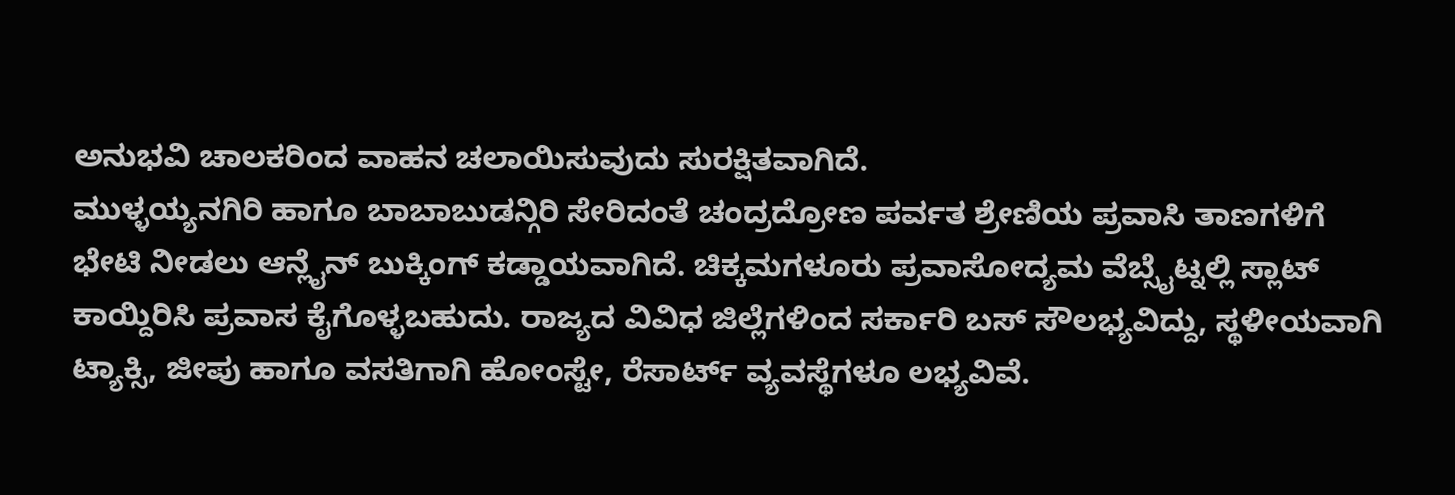ಅನುಭವಿ ಚಾಲಕರಿಂದ ವಾಹನ ಚಲಾಯಿಸುವುದು ಸುರಕ್ಷಿತವಾಗಿದೆ.
ಮುಳ್ಳಯ್ಯನಗಿರಿ ಹಾಗೂ ಬಾಬಾಬುಡನ್ಗಿರಿ ಸೇರಿದಂತೆ ಚಂದ್ರದ್ರೋಣ ಪರ್ವತ ಶ್ರೇಣಿಯ ಪ್ರವಾಸಿ ತಾಣಗಳಿಗೆ ಭೇಟಿ ನೀಡಲು ಆನ್ಲೈನ್ ಬುಕ್ಕಿಂಗ್ ಕಡ್ಡಾಯವಾಗಿದೆ. ಚಿಕ್ಕಮಗಳೂರು ಪ್ರವಾಸೋದ್ಯಮ ವೆಬ್ಸೈಟ್ನಲ್ಲಿ ಸ್ಲಾಟ್ ಕಾಯ್ದಿರಿಸಿ ಪ್ರವಾಸ ಕೈಗೊಳ್ಳಬಹುದು. ರಾಜ್ಯದ ವಿವಿಧ ಜಿಲ್ಲೆಗಳಿಂದ ಸರ್ಕಾರಿ ಬಸ್ ಸೌಲಭ್ಯವಿದ್ದು, ಸ್ಥಳೀಯವಾಗಿ ಟ್ಯಾಕ್ಸಿ, ಜೀಪು ಹಾಗೂ ವಸತಿಗಾಗಿ ಹೋಂಸ್ಟೇ, ರೆಸಾರ್ಟ್ ವ್ಯವಸ್ಥೆಗಳೂ ಲಭ್ಯವಿವೆ.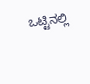ಒಟ್ಟಿನಲ್ಲಿ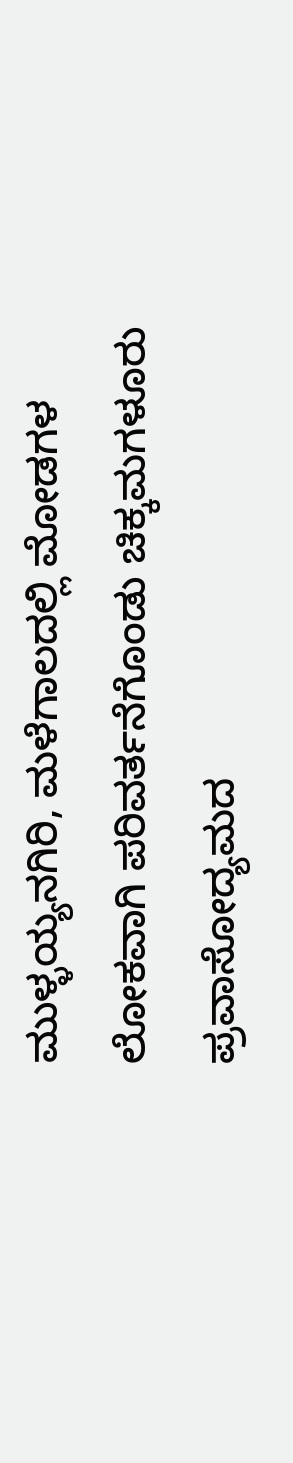ಮುಳ್ಳಯ್ಯನಗಿರಿ, ಮಳೆಗಾಲದಲ್ಲಿ ಮೋಡಗಳ ಲೋಕವಾಗಿ ಪರಿವರ್ತನೆಗೊಂಡು ಚಿಕ್ಕಮಗಳೂರು ಪ್ರವಾಸೋದ್ಯಮದ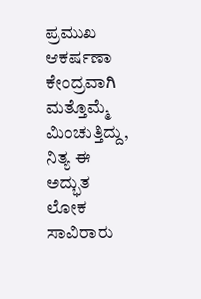ಪ್ರಮುಖ ಆಕರ್ಷಣಾ ಕೇಂದ್ರವಾಗಿ ಮತ್ತೊಮ್ಮೆ ಮಿಂಚುತ್ತಿದ್ದು, ನಿತ್ಯ ಈ ಅದ್ಭುತ ಲೋಕ ಸಾವಿರಾರು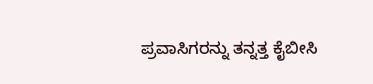ಪ್ರವಾಸಿಗರನ್ನು ತನ್ನತ್ತ ಕೈಬೀಸಿ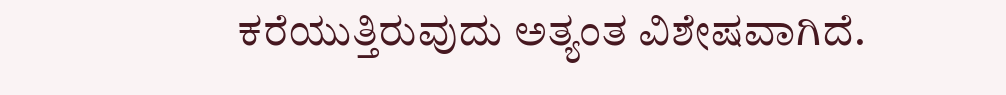ಕರೆಯುತ್ತಿರುವುದು ಅತ್ಯಂತ ವಿಶೇಷವಾಗಿದೆ.